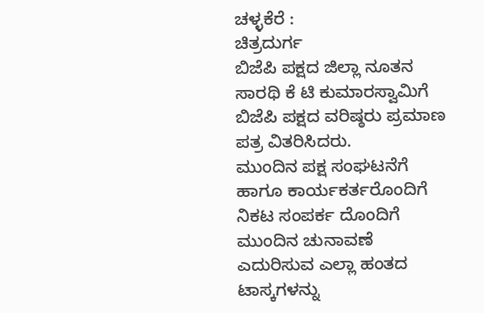ಚಳ್ಳಕೆರೆ :
ಚಿತ್ರದುರ್ಗ
ಬಿಜೆಪಿ ಪಕ್ಷದ ಜಿಲ್ಲಾ ನೂತನ ಸಾರಥಿ ಕೆ ಟಿ ಕುಮಾರಸ್ವಾಮಿಗೆ ಬಿಜೆಪಿ ಪಕ್ಷದ ವರಿಷ್ಠರು ಪ್ರಮಾಣ ಪತ್ರ ವಿತರಿಸಿದರು.
ಮುಂದಿನ ಪಕ್ಷ ಸಂಘಟನೆಗೆ ಹಾಗೂ ಕಾರ್ಯಕರ್ತರೊಂದಿಗೆ ನಿಕಟ ಸಂಪರ್ಕ ದೊಂದಿಗೆ ಮುಂದಿನ ಚುನಾವಣೆ ಎದುರಿಸುವ ಎಲ್ಲಾ ಹಂತದ ಟಾಸ್ಕಗಳನ್ನು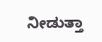ನೀಡುತ್ತಾ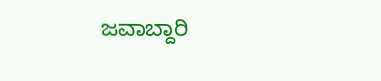ಜವಾಬ್ದಾರಿ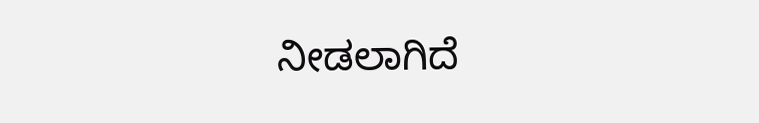ನೀಡಲಾಗಿದೆ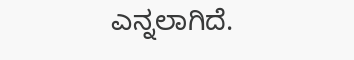ಎನ್ನಲಾಗಿದೆ.